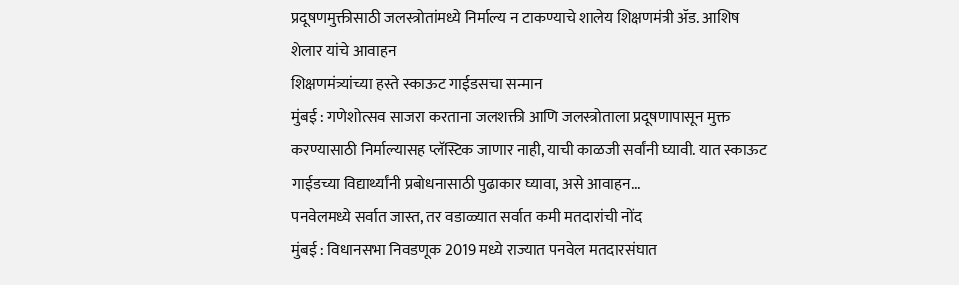प्रदूषणमुक्तीसाठी जलस्त्रोतांमध्ये निर्माल्य न टाकण्याचे शालेय शिक्षणमंत्री ॲड. आशिष शेलार यांचे आवाहन
शिक्षणमंत्र्यांच्या हस्ते स्काऊट गाईडसचा सन्मान
मुंबई : गणेशोत्सव साजरा करताना जलशक्ती आणि जलस्त्रोताला प्रदूषणापासून मुक्त करण्यासाठी निर्माल्यासह प्लॅस्टिक जाणार नाही, याची काळजी सर्वांनी घ्यावी. यात स्काऊट गाईडच्या विद्यार्थ्यांनी प्रबोधनासाठी पुढाकार घ्यावा, असे आवाहन...
पनवेलमध्ये सर्वात जास्त, तर वडाळ्यात सर्वात कमी मतदारांची नोंद
मुंबई : विधानसभा निवडणूक 2019 मध्ये राज्यात पनवेल मतदारसंघात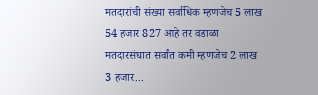मतदारांची संख्या सर्वाधिक म्हणजेच 5 लाख 54 हजार 827 आहे तर वडाळा मतदारसंघात सर्वांत कमी म्हणजेच 2 लाख 3 हजार...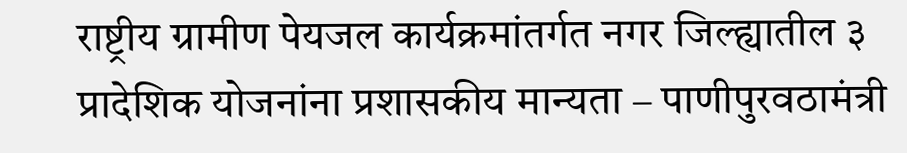राष्ट्रीय ग्रामीण पेयजल कार्यक्रमांतर्गत नगर जिल्ह्यातील ३ प्रादेशिक योजनांना प्रशासकीय मान्यता – पाणीपुरवठामंत्री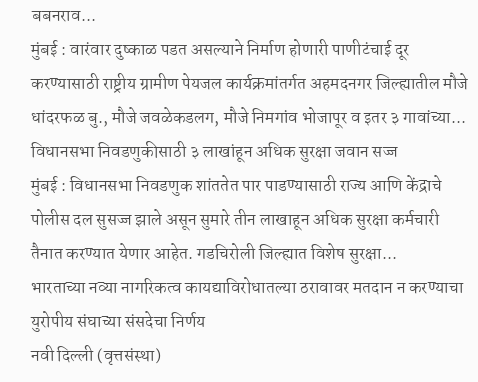बबनराव...
मुंबई : वारंवार दुष्काळ पडत असल्याने निर्माण होणारी पाणीटंचाई दूर करण्यासाठी राष्ट्रीय ग्रामीण पेयजल कार्यक्रमांतर्गत अहमदनगर जिल्ह्यातील मौजे धांदरफळ बु., मौजे जवळेकडलग, मौजे निमगांव भोजापूर व इतर ३ गावांच्या...
विधानसभा निवडणुकीसाठी ३ लाखांहून अधिक सुरक्षा जवान सज्ज
मुंबई : विधानसभा निवडणुक शांततेत पार पाडण्यासाठी राज्य आणि केंद्राचे पोलीस दल सुसज्ज झाले असून सुमारे तीन लाखाहून अधिक सुरक्षा कर्मचारी तैनात करण्यात येणार आहेत. गडचिरोली जिल्ह्यात विशेष सुरक्षा...
भारताच्या नव्या नागरिकत्व कायद्याविरोधातल्या ठरावावर मतदान न करण्याचा युरोपीय संघाच्या संसदेचा निर्णय
नवी दिल्ली (वृत्तसंस्था)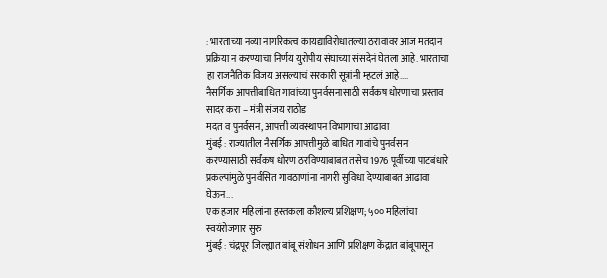: भारताच्या नव्या नागरिकत्व कायद्याविरोधातल्या ठरावावर आज मतदान प्रक्रिया न करण्याचा निर्णय युरोपीय संघाच्या संसदेनं घेतला आहे. भारताचा हा राजनैतिक विजय असल्याचं सरकारी सूत्रांनी म्हटलं आहे....
नैसर्गिक आपत्तीबाधित गावांच्या पुनर्वसनासाठी सर्वंकष धोरणाचा प्रस्ताव सादर करा – मंत्री संजय राठोड
मदत व पुनर्वसन, आपत्ती व्यवस्थापन विभागाचा आढावा
मुंबई : राज्यातील नैसर्गिक आपत्तीमुळे बाधित गावांचे पुनर्वसन करण्यासाठी सर्वंकष धोरण ठरविण्याबाबत तसेच 1976 पूर्वीच्या पाटबंधारे प्रकल्पांमुळे पुनर्वसित गावठाणांना नागरी सुविधा देण्याबाबत आढावा घेऊन...
एक हजार महिलांना हस्तकला कौशल्य प्रशिक्षण; ५०० महिलांचा स्वयंरोजगार सुरु
मुंबई : चंद्रपूर जिल्ह्यात बांबू संशोधन आणि प्रशिक्षण केंद्रात बांबूपासून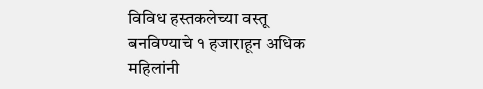विविध हस्तकलेच्या वस्तू बनविण्याचे १ हजाराहून अधिक महिलांनी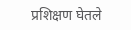प्रशिक्षण घेतले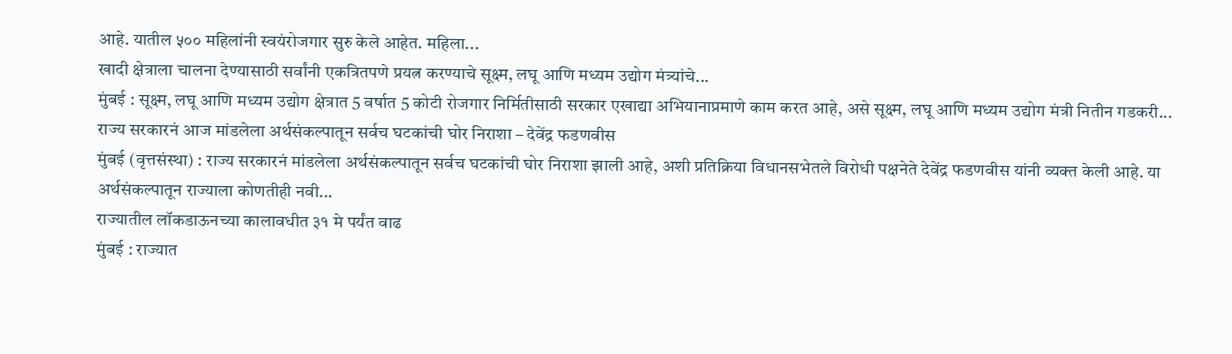आहे. यातील ५०० महिलांनी स्वयंरोजगार सुरु केले आहेत. महिला...
खादी क्षेत्राला चालना देण्यासाठी सर्वांनी एकत्रितपणे प्रयत्न करण्याचे सूक्ष्म, लघू आणि मध्यम उद्योग मंत्र्यांचे...
मुंबई : सूक्ष्म, लघू आणि मध्यम उद्योग क्षेत्रात 5 वर्षात 5 कोटी रोजगार निर्मितीसाठी सरकार एखाद्या अभियानाप्रमाणे काम करत आहे, असे सूक्ष्म, लघू आणि मध्यम उद्योग मंत्री नितीन गडकरी...
राज्य सरकारनं आज मांडलेला अर्थसंकल्पातून सर्वच घटकांची घोर निराशा – देवेंद्र फडणवीस
मुंबई (वृत्तसंस्था) : राज्य सरकारनं मांडलेला अर्थसंकल्पातून सर्वच घटकांची घोर निराशा झाली आहे, अशी प्रतिक्रिया विधानसभेतले विरोधी पक्षनेते देवेंद्र फडणवीस यांनी व्यक्त केली आहे. या अर्थसंकल्पातून राज्याला कोणतीही नवी...
राज्यातील लॉकडाऊनच्या कालावधीत ३१ मे पर्यंत वाढ
मुंबई : राज्यात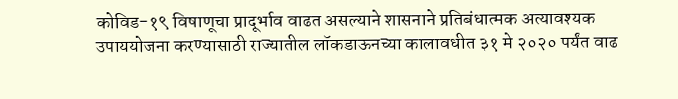कोविड-१९ विषाणूचा प्रादूर्भाव वाढत असल्याने शासनाने प्रतिबंधात्मक अत्यावश्यक उपाययोजना करण्यासाठी राज्यातील लॉकडाऊनच्या कालावधीत ३१ मे २०२० पर्यंत वाढ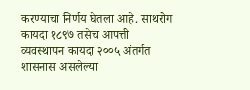करण्याचा निर्णय घेतला आहे. साथरोग कायदा १८९७ तसेच आपत्ती व्यवस्थापन कायदा २००५ अंतर्गत शासनास असलेल्या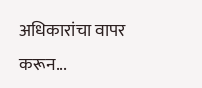अधिकारांचा वापर करून...